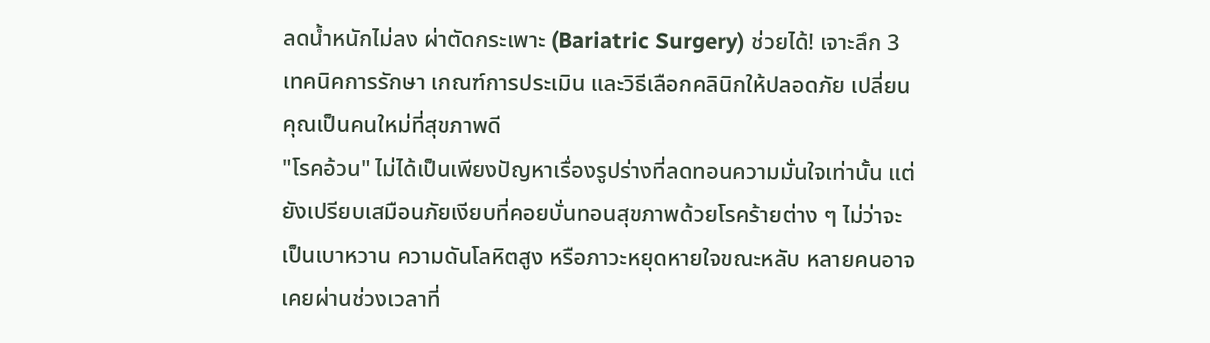ลดน้ำหนักไม่ลง ผ่าตัดกระเพาะ (Bariatric Surgery) ช่วยได้! เจาะลึก 3 เทคนิคการรักษา เกณฑ์การประเมิน และวิธีเลือกคลินิกให้ปลอดภัย เปลี่ยนคุณเป็นคนใหม่ที่สุขภาพดี
"โรคอ้วน" ไม่ได้เป็นเพียงปัญหาเรื่องรูปร่างที่ลดทอนความมั่นใจเท่านั้น แต่ยังเปรียบเสมือนภัยเงียบที่คอยบั่นทอนสุขภาพด้วยโรคร้ายต่าง ๆ ไม่ว่าจะเป็นเบาหวาน ความดันโลหิตสูง หรือภาวะหยุดหายใจขณะหลับ หลายคนอาจเคยผ่านช่วงเวลาที่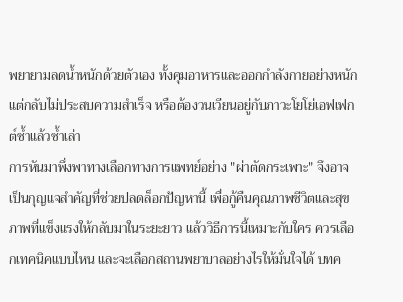พยายามลดน้ำหนักด้วยตัวเอง ทั้งคุมอาหารและออกกำลังกายอย่างหนักแต่กลับไม่ประสบความสำเร็จ หรือต้องวนเวียนอยู่กับภาวะโยโย่เอฟเฟกต์ซ้ำแล้วซ้ำเล่า
การหันมาพึ่งพาทางเลือกทางการแพทย์อย่าง "ผ่าตัดกระเพาะ" จึงอาจเป็นกุญแจสำคัญที่ช่วยปลดล็อกปัญหานี้ เพื่อกู้คืนคุณภาพชีวิตและสุขภาพที่แข็งแรงให้กลับมาในระยะยาว แล้ววิธีการนี้เหมาะกับใคร ควรเลือกเทคนิคแบบไหน และจะเลือกสถานพยาบาลอย่างไรให้มั่นใจได้ บทค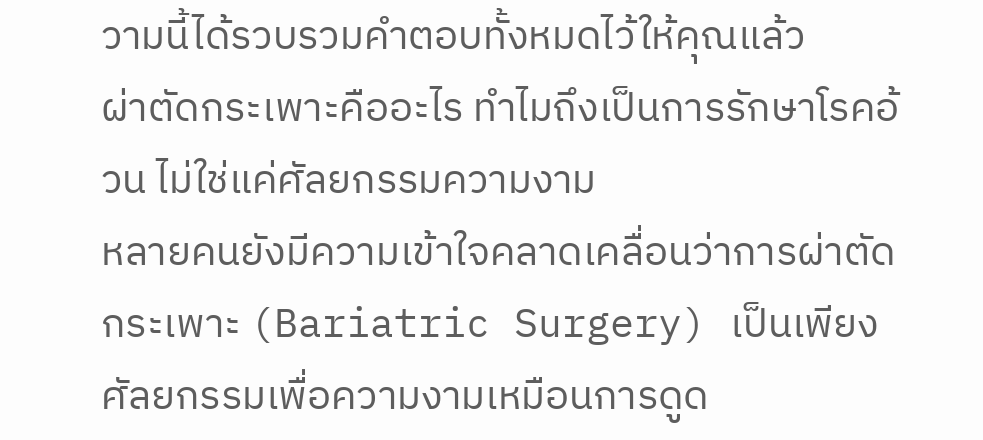วามนี้ได้รวบรวมคำตอบทั้งหมดไว้ให้คุณแล้ว
ผ่าตัดกระเพาะคืออะไร ทำไมถึงเป็นการรักษาโรคอ้วน ไม่ใช่แค่ศัลยกรรมความงาม
หลายคนยังมีความเข้าใจคลาดเคลื่อนว่าการผ่าตัดกระเพาะ (Bariatric Surgery) เป็นเพียงศัลยกรรมเพื่อความงามเหมือนการดูด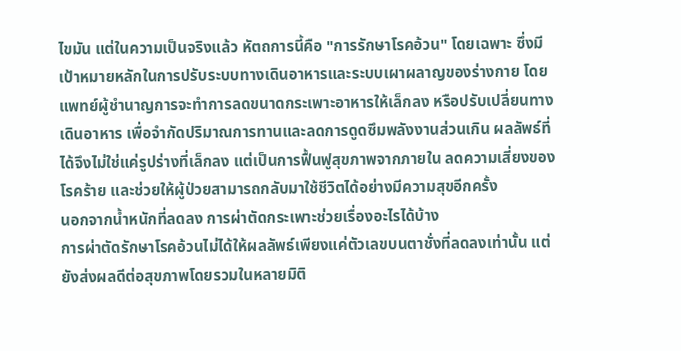ไขมัน แต่ในความเป็นจริงแล้ว หัตถการนี้คือ "การรักษาโรคอ้วน" โดยเฉพาะ ซึ่งมีเป้าหมายหลักในการปรับระบบทางเดินอาหารและระบบเผาผลาญของร่างกาย โดยแพทย์ผู้ชำนาญการจะทำการลดขนาดกระเพาะอาหารให้เล็กลง หรือปรับเปลี่ยนทางเดินอาหาร เพื่อจำกัดปริมาณการทานและลดการดูดซึมพลังงานส่วนเกิน ผลลัพธ์ที่ได้จึงไม่ใช่แค่รูปร่างที่เล็กลง แต่เป็นการฟื้นฟูสุขภาพจากภายใน ลดความเสี่ยงของโรคร้าย และช่วยให้ผู้ป่วยสามารถกลับมาใช้ชีวิตได้อย่างมีความสุขอีกครั้ง
นอกจากน้ำหนักที่ลดลง การผ่าตัดกระเพาะช่วยเรื่องอะไรได้บ้าง
การผ่าตัดรักษาโรคอ้วนไม่ได้ให้ผลลัพธ์เพียงแค่ตัวเลขบนตาชั่งที่ลดลงเท่านั้น แต่ยังส่งผลดีต่อสุขภาพโดยรวมในหลายมิติ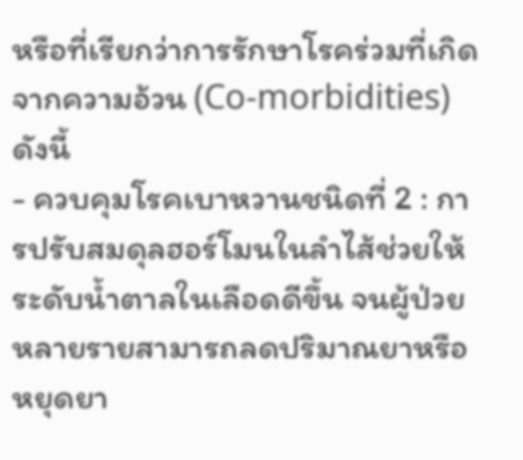หรือที่เรียกว่าการรักษาโรคร่วมที่เกิดจากความอ้วน (Co-morbidities) ดังนี้
- ควบคุมโรคเบาหวานชนิดที่ 2 : การปรับสมดุลฮอร์โมนในลำไส้ช่วยให้ระดับน้ำตาลในเลือดดีขึ้น จนผู้ป่วยหลายรายสามารถลดปริมาณยาหรือหยุดยา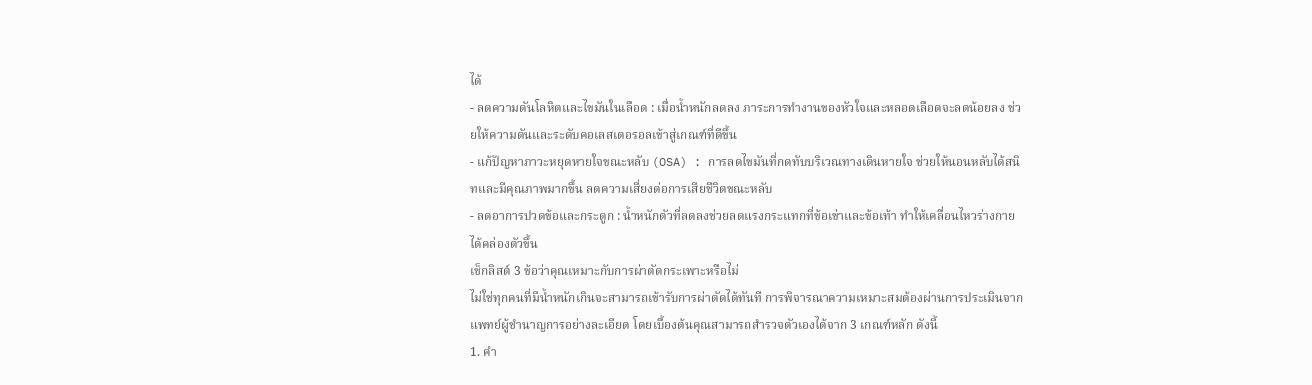ได้
- ลดความดันโลหิตและไขมันในเลือด : เมื่อน้ำหนักลดลง ภาระการทำงานของหัวใจและหลอดเลือดจะลดน้อยลง ช่วยให้ความดันและระดับคอเลสเตอรอลเข้าสู่เกณฑ์ที่ดีขึ้น
- แก้ปัญหาภาวะหยุดหายใจขณะหลับ (OSA) : การลดไขมันที่กดทับบริเวณทางเดินหายใจ ช่วยให้นอนหลับได้สนิทและมีคุณภาพมากขึ้น ลดความเสี่ยงต่อการเสียชีวิตขณะหลับ
- ลดอาการปวดข้อและกระดูก : น้ำหนักตัวที่ลดลงช่วยลดแรงกระแทกที่ข้อเข่าและข้อเท้า ทำให้เคลื่อนไหวร่างกายได้คล่องตัวขึ้น
เช็กลิสต์ 3 ข้อว่าคุณเหมาะกับการผ่าตัดกระเพาะหรือไม่
ไม่ใช่ทุกคนที่มีน้ำหนักเกินจะสามารถเข้ารับการผ่าตัดได้ทันที การพิจารณาความเหมาะสมต้องผ่านการประเมินจากแพทย์ผู้ชำนาญการอย่างละเอียด โดยเบื้องต้นคุณสามารถสำรวจตัวเองได้จาก 3 เกณฑ์หลัก ดังนี้
1. คำ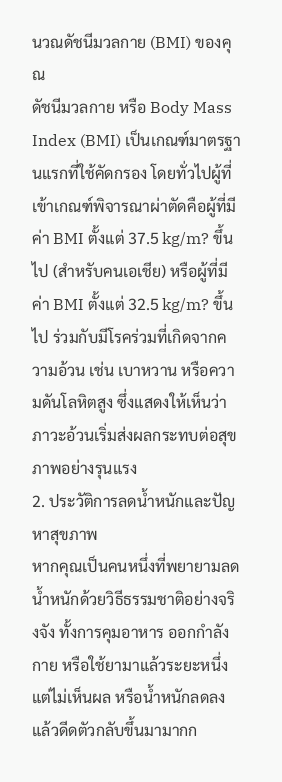นวณดัชนีมวลกาย (BMI) ของคุณ
ดัชนีมวลกาย หรือ Body Mass Index (BMI) เป็นเกณฑ์มาตรฐานแรกที่ใช้คัดกรอง โดยทั่วไปผู้ที่เข้าเกณฑ์พิจารณาผ่าตัดคือผู้ที่มีค่า BMI ตั้งแต่ 37.5 kg/m? ขึ้นไป (สำหรับคนเอเชีย) หรือผู้ที่มีค่า BMI ตั้งแต่ 32.5 kg/m? ขึ้นไป ร่วมกับมีโรคร่วมที่เกิดจากความอ้วน เช่น เบาหวาน หรือความดันโลหิตสูง ซึ่งแสดงให้เห็นว่าภาวะอ้วนเริ่มส่งผลกระทบต่อสุขภาพอย่างรุนแรง
2. ประวัติการลดน้ำหนักและปัญหาสุขภาพ
หากคุณเป็นคนหนึ่งที่พยายามลดน้ำหนักด้วยวิธีธรรมชาติอย่างจริงจัง ทั้งการคุมอาหาร ออกกำลังกาย หรือใช้ยามาแล้วระยะหนึ่งแต่ไม่เห็นผล หรือน้ำหนักลดลงแล้วดีดตัวกลับขึ้นมามากก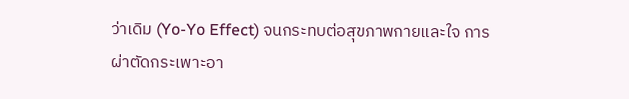ว่าเดิม (Yo-Yo Effect) จนกระทบต่อสุขภาพกายและใจ การผ่าตัดกระเพาะอา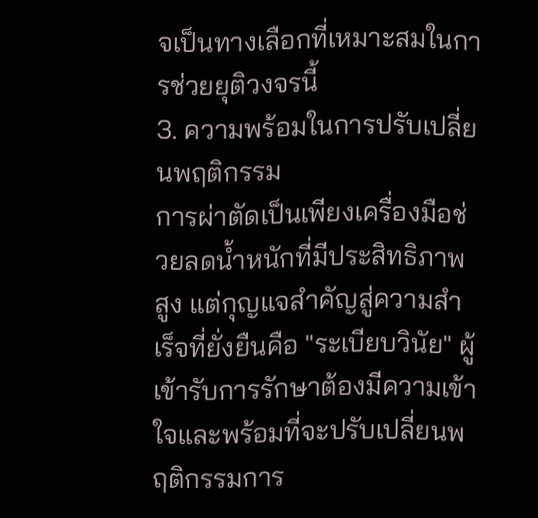จเป็นทางเลือกที่เหมาะสมในการช่วยยุติวงจรนี้
3. ความพร้อมในการปรับเปลี่ยนพฤติกรรม
การผ่าตัดเป็นเพียงเครื่องมือช่วยลดน้ำหนักที่มีประสิทธิภาพสูง แต่กุญแจสำคัญสู่ความสำเร็จที่ยั่งยืนคือ "ระเบียบวินัย" ผู้เข้ารับการรักษาต้องมีความเข้าใจและพร้อมที่จะปรับเปลี่ยนพฤติกรรมการ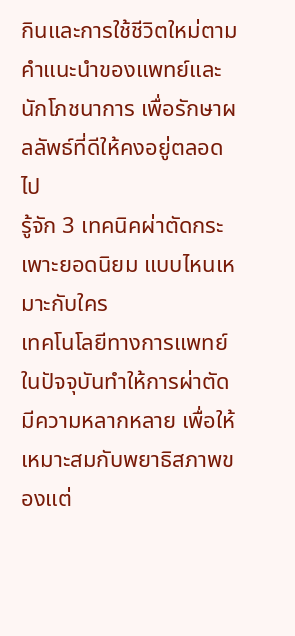กินและการใช้ชีวิตใหม่ตามคำแนะนำของแพทย์และนักโภชนาการ เพื่อรักษาผลลัพธ์ที่ดีให้คงอยู่ตลอดไป
รู้จัก 3 เทคนิคผ่าตัดกระเพาะยอดนิยม แบบไหนเหมาะกับใคร
เทคโนโลยีทางการแพทย์ในปัจจุบันทำให้การผ่าตัดมีความหลากหลาย เพื่อให้เหมาะสมกับพยาธิสภาพของแต่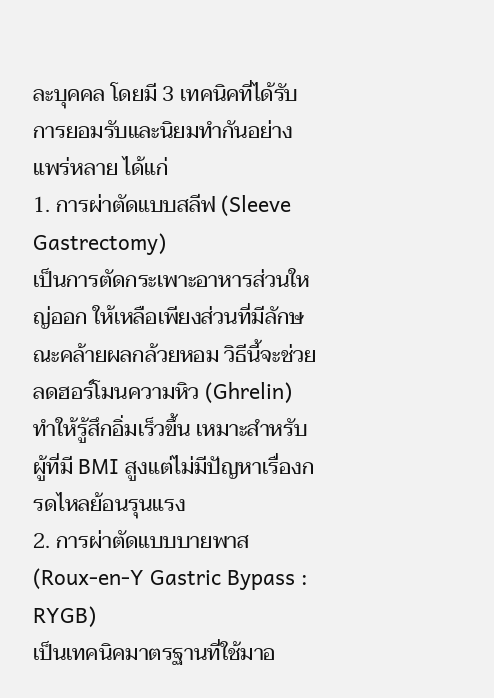ละบุคคล โดยมี 3 เทคนิคที่ได้รับการยอมรับและนิยมทำกันอย่างแพร่หลาย ได้แก่
1. การผ่าตัดแบบสลีฟ (Sleeve Gastrectomy)
เป็นการตัดกระเพาะอาหารส่วนใหญ่ออก ให้เหลือเพียงส่วนที่มีลักษณะคล้ายผลกล้วยหอม วิธีนี้จะช่วยลดฮอร์โมนความหิว (Ghrelin) ทำให้รู้สึกอิ่มเร็วขึ้น เหมาะสำหรับผู้ที่มี BMI สูงแต่ไม่มีปัญหาเรื่องกรดไหลย้อนรุนแรง
2. การผ่าตัดแบบบายพาส (Roux-en-Y Gastric Bypass : RYGB)
เป็นเทคนิคมาตรฐานที่ใช้มาอ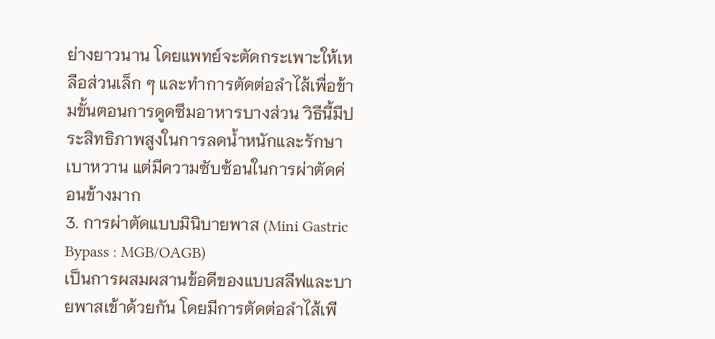ย่างยาวนาน โดยแพทย์จะตัดกระเพาะให้เหลือส่วนเล็ก ๆ และทำการตัดต่อลำไส้เพื่อข้ามขั้นตอนการดูดซึมอาหารบางส่วน วิธีนี้มีประสิทธิภาพสูงในการลดน้ำหนักและรักษาเบาหวาน แต่มีความซับซ้อนในการผ่าตัดค่อนข้างมาก
3. การผ่าตัดแบบมินิบายพาส (Mini Gastric Bypass : MGB/OAGB)
เป็นการผสมผสานข้อดีของแบบสลีฟและบายพาสเข้าด้วยกัน โดยมีการตัดต่อลำไส้เพี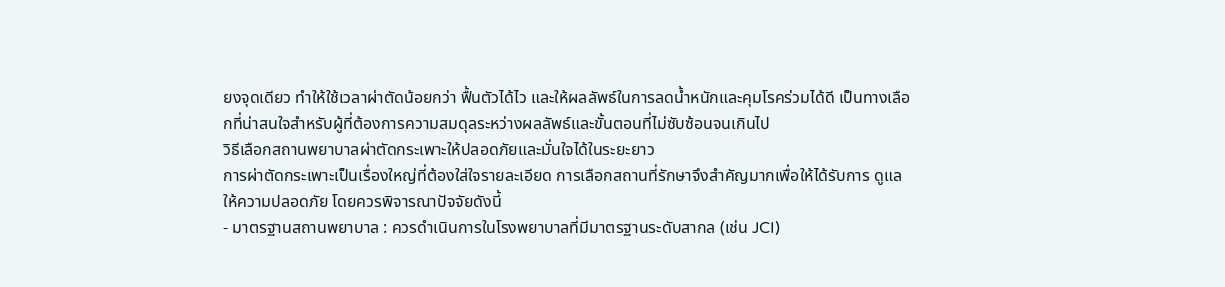ยงจุดเดียว ทำให้ใช้เวลาผ่าตัดน้อยกว่า ฟื้นตัวได้ไว และให้ผลลัพธ์ในการลดน้ำหนักและคุมโรคร่วมได้ดี เป็นทางเลือกที่น่าสนใจสำหรับผู้ที่ต้องการความสมดุลระหว่างผลลัพธ์และขั้นตอนที่ไม่ซับซ้อนจนเกินไป
วิธีเลือกสถานพยาบาลผ่าตัดกระเพาะให้ปลอดภัยและมั่นใจได้ในระยะยาว
การผ่าตัดกระเพาะเป็นเรื่องใหญ่ที่ต้องใส่ใจรายละเอียด การเลือกสถานที่รักษาจึงสำคัญมากเพื่อให้ได้รับการ ดูแลให้ความปลอดภัย โดยควรพิจารณาปัจจัยดังนี้
- มาตรฐานสถานพยาบาล : ควรดำเนินการในโรงพยาบาลที่มีมาตรฐานระดับสากล (เช่น JCI)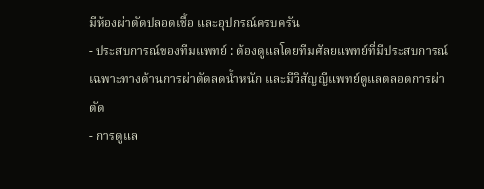มีห้องผ่าตัดปลอดเชื้อ และอุปกรณ์ครบครัน
- ประสบการณ์ของทีมแพทย์ : ต้องดูแลโดยทีมศัลยแพทย์ที่มีประสบการณ์เฉพาะทางด้านการผ่าตัดลดน้ำหนัก และมีวิสัญญีแพทย์ดูแลตลอดการผ่าตัด
- การดูแล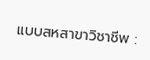แบบสหสาขาวิชาชีพ :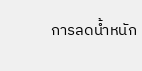การลดน้ำหนัก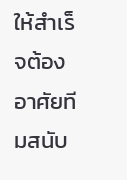ให้สำเร็จต้องอาศัยทีมสนับ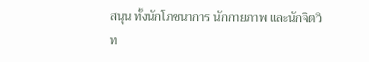สนุน ทั้งนักโภชนาการ นักกายภาพ และนักจิตวิท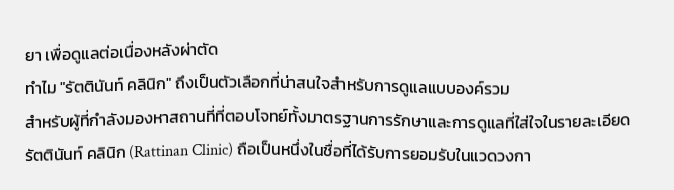ยา เพื่อดูแลต่อเนื่องหลังผ่าตัด
ทำไม "รัตตินันท์ คลินิก" ถึงเป็นตัวเลือกที่น่าสนใจสำหรับการดูแลแบบองค์รวม
สำหรับผู้ที่กำลังมองหาสถานที่ที่ตอบโจทย์ทั้งมาตรฐานการรักษาและการดูแลที่ใส่ใจในรายละเอียด รัตตินันท์ คลินิก (Rattinan Clinic) ถือเป็นหนึ่งในชื่อที่ได้รับการยอมรับในแวดวงกา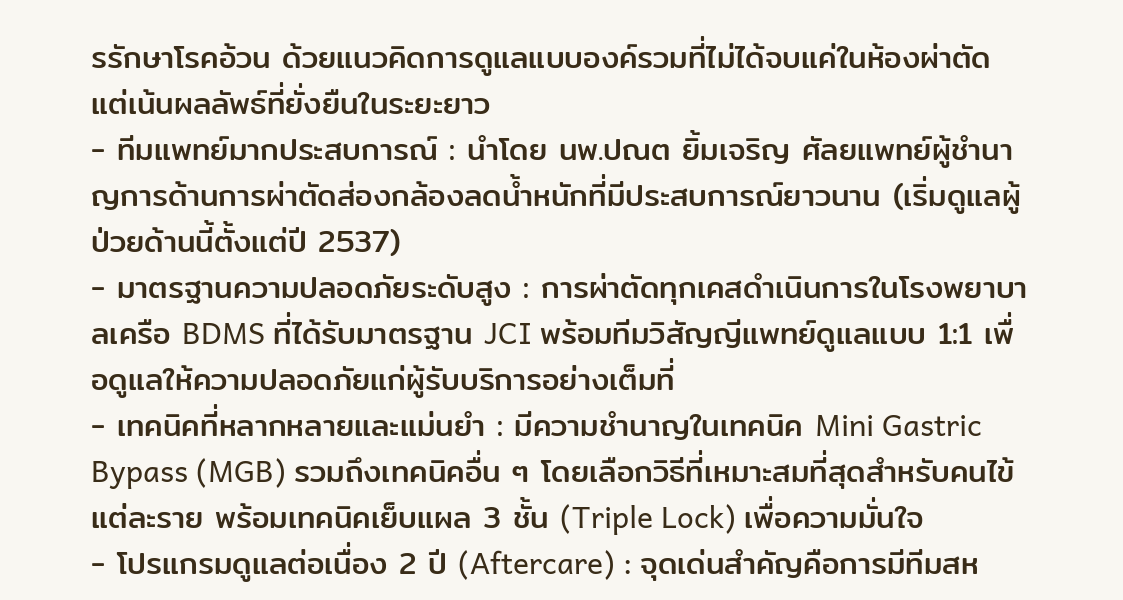รรักษาโรคอ้วน ด้วยแนวคิดการดูแลแบบองค์รวมที่ไม่ได้จบแค่ในห้องผ่าตัด แต่เน้นผลลัพธ์ที่ยั่งยืนในระยะยาว
- ทีมแพทย์มากประสบการณ์ : นำโดย นพ.ปณต ยิ้มเจริญ ศัลยแพทย์ผู้ชำนาญการด้านการผ่าตัดส่องกล้องลดน้ำหนักที่มีประสบการณ์ยาวนาน (เริ่มดูแลผู้ป่วยด้านนี้ตั้งแต่ปี 2537)
- มาตรฐานความปลอดภัยระดับสูง : การผ่าตัดทุกเคสดำเนินการในโรงพยาบาลเครือ BDMS ที่ได้รับมาตรฐาน JCI พร้อมทีมวิสัญญีแพทย์ดูแลแบบ 1:1 เพื่อดูแลให้ความปลอดภัยแก่ผู้รับบริการอย่างเต็มที่
- เทคนิคที่หลากหลายและแม่นยำ : มีความชำนาญในเทคนิค Mini Gastric Bypass (MGB) รวมถึงเทคนิคอื่น ๆ โดยเลือกวิธีที่เหมาะสมที่สุดสำหรับคนไข้แต่ละราย พร้อมเทคนิคเย็บแผล 3 ชั้น (Triple Lock) เพื่อความมั่นใจ
- โปรแกรมดูแลต่อเนื่อง 2 ปี (Aftercare) : จุดเด่นสำคัญคือการมีทีมสห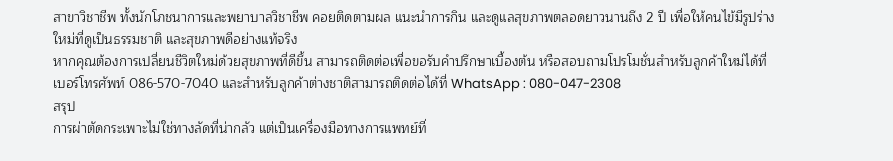สาขาวิชาชีพ ทั้งนักโภชนาการและพยาบาลวิชาชีพ คอยติดตามผล แนะนำการกิน และดูแลสุขภาพตลอดยาวนานถึง 2 ปี เพื่อให้คนไข้มีรูปร่างใหม่ที่ดูเป็นธรรมชาติ และสุขภาพดีอย่างแท้จริง
หากคุณต้องการเปลี่ยนชีวิตใหม่ด้วยสุขภาพที่ดีขึ้น สามารถติดต่อเพื่อขอรับคำปรึกษาเบื้องต้น หรือสอบถามโปรโมชั่นสำหรับลูกค้าใหม่ได้ที่เบอร์โทรศัพท์ 086-570-7040 และสำหรับลูกค้าต่างชาติสามารถติดต่อได้ที่ WhatsApp : 080-047-2308
สรุป
การผ่าตัดกระเพาะไม่ใช่ทางลัดที่น่ากลัว แต่เป็นเครื่องมือทางการแพทย์ที่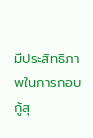มีประสิทธิภาพในการกอบกู้สุ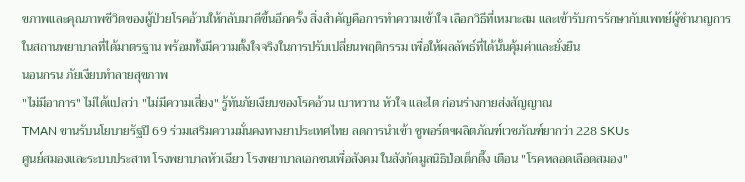ขภาพและคุณภาพชีวิตของผู้ป่วยโรคอ้วนให้กลับมาดีขึ้นอีกครั้ง สิ่งสำคัญคือการทำความเข้าใจ เลือกวิธีที่เหมาะสม และเข้ารับการรักษากับแพทย์ผู้ชำนาญการในสถานพยาบาลที่ได้มาตรฐาน พร้อมทั้งมีความตั้งใจจริงในการปรับเปลี่ยนพฤติกรรม เพื่อให้ผลลัพธ์ที่ได้นั้นคุ้มค่าและยั่งยืน
นอนกรน ภัยเงียบทำลายสุขภาพ
"ไม่มีอาการ" ไม่ได้แปลว่า "ไม่มีความเสี่ยง" รู้ทันภัยเงียบของโรคอ้วน เบาหวาน หัวใจ และไต ก่อนร่างกายส่งสัญญาณ
TMAN ขานรับนโยบายรัฐปี 69 ร่วมเสริมความมั่นคงทางยาประเทศไทย ลดการนำเข้า ชูพอร์ตฯผลิตภัณฑ์เวชภัณฑ์ยากว่า 228 SKUs
ศูนย์สมองและระบบประสาท โรงพยาบาลหัวเฉียว โรงพยาบาลเอกชนเพื่อสังคม ในสังกัดมูลนิธิป่อเต็กตึ๊ง เตือน "โรคหลอดเลือดสมอง"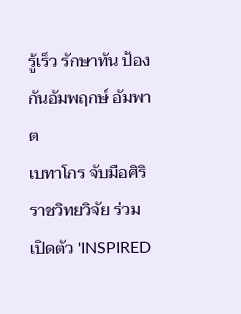รู้เร็ว รักษาทัน ป้องกันอัมพฤกษ์ อัมพาต
เบทาโกร จับมือศิริราชวิทยวิจัย ร่วมเปิดตัว 'INSPIRED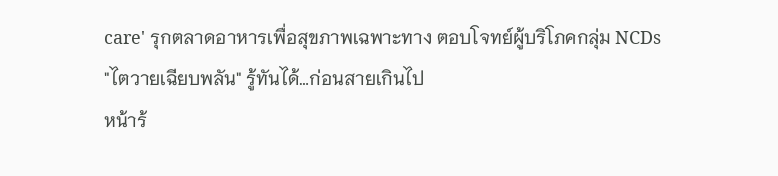care' รุกตลาดอาหารเพื่อสุขภาพเฉพาะทาง ตอบโจทย์ผู้บริโภคกลุ่ม NCDs
"ไตวายเฉียบพลัน" รู้ทันได้…ก่อนสายเกินไป
หน้าร้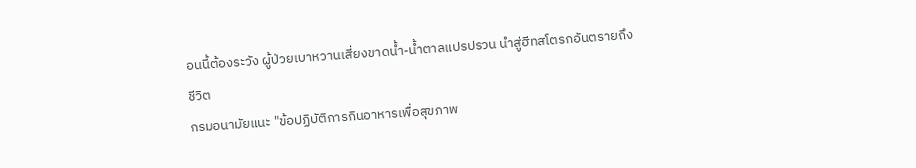อนนี้ต้องระวัง ผู้ป่วยเบาหวานเสี่ยงขาดน้ำ-น้ำตาลแปรปรวน นำสู่ฮีทสโตรกอันตรายถึงชีวิต
กรมอนามัยแนะ "ข้อปฏิบัติการกินอาหารเพื่อสุขภาพ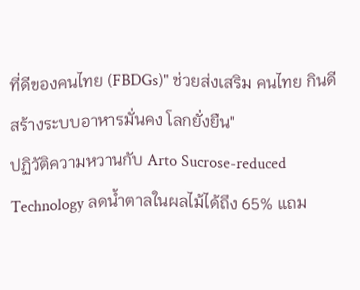ที่ดีของคนไทย (FBDGs)" ช่วยส่งเสริม คนไทย กินดี สร้างระบบอาหารมั่นคง โลกยั่งยืน"
ปฏิวัติความหวานกับ Arto Sucrose-reduced Technology ลดน้ำตาลในผลไม้ได้ถึง 65% แถม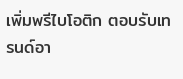เพิ่มพรีไบโอติก ตอบรับเทรนด์อา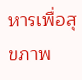หารเพื่อสุขภาพ